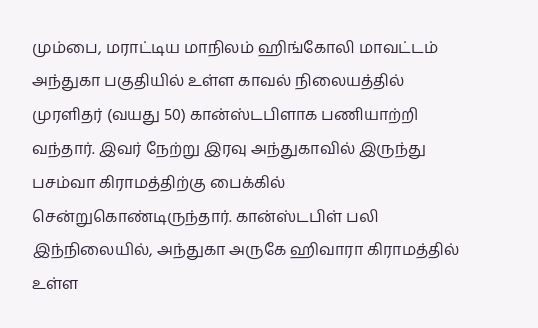மும்பை, மராட்டிய மாநிலம் ஹிங்கோலி மாவட்டம் அந்துகா பகுதியில் உள்ள காவல் நிலையத்தில் முரளிதர் (வயது 50) கான்ஸ்டபிளாக பணியாற்றி வந்தார். இவர் நேற்று இரவு அந்துகாவில் இருந்து பசம்வா கிராமத்திற்கு பைக்கில் சென்றுகொண்டிருந்தார். கான்ஸ்டபிள் பலி இந்நிலையில், அந்துகா அருகே ஹிவாரா கிராமத்தில் உள்ள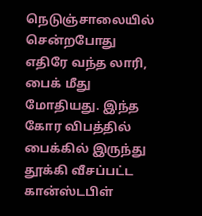நெடுஞ்சாலையில் சென்றபோது எதிரே வந்த லாரி, பைக் மீது மோதியது. இந்த கோர விபத்தில் பைக்கில் இருந்து தூக்கி வீசப்பட்ட கான்ஸ்டபிள்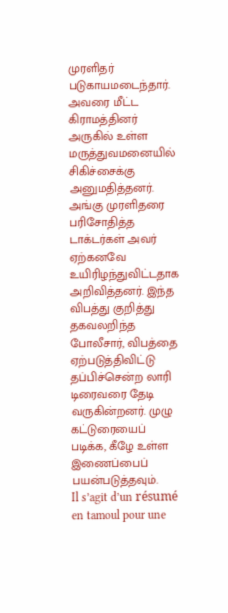முரளிதர் படுகாயமடைந்தார். அவரை மீட்ட கிராமத்தினர் அருகில் உள்ள மருத்துவமனையில் சிகிச்சைக்கு அனுமதித்தனர். அங்கு முரளிதரை பரிசோதித்த டாக்டர்கள் அவர் ஏற்கனவே உயிரிழந்துவிட்டதாக அறிவித்தனர். இந்த விபத்து குறித்து தகவலறிந்த போலீசார், விபத்தை ஏற்படுத்திவிட்டு தப்பிச்சென்ற லாரி டிரைவரை தேடி வருகின்றனர். முழு கட்டுரையைப் படிக்க, கீழே உள்ள இணைப்பைப் பயன்படுத்தவும்.
Il s’agit d’un résumé en tamoul pour une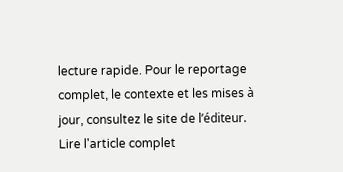lecture rapide. Pour le reportage complet, le contexte et les mises à jour, consultez le site de l’éditeur.
Lire l'article complet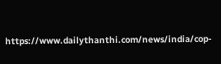https://www.dailythanthi.com/news/india/cop-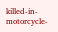killed-in-motorcycle-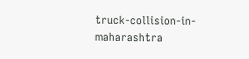truck-collision-in-maharashtra